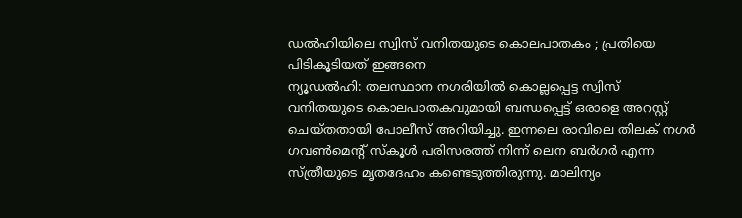ഡൽഹിയിലെ സ്വിസ് വനിതയുടെ കൊലപാതകം ; പ്രതിയെ പിടികൂടിയത് ഇങ്ങനെ
ന്യൂഡൽഹി: തലസ്ഥാന നഗരിയിൽ കൊല്ലപ്പെട്ട സ്വിസ് വനിതയുടെ കൊലപാതകവുമായി ബന്ധപ്പെട്ട് ഒരാളെ അറസ്റ്റ് ചെയ്തതായി പോലീസ് അറിയിച്ചു. ഇന്നലെ രാവിലെ തിലക് നഗർ ഗവൺമെന്റ് സ്കൂൾ പരിസരത്ത് നിന്ന് ലെന ബർഗർ എന്ന സ്ത്രീയുടെ മൃതദേഹം കണ്ടെടുത്തിരുന്നു. മാലിന്യം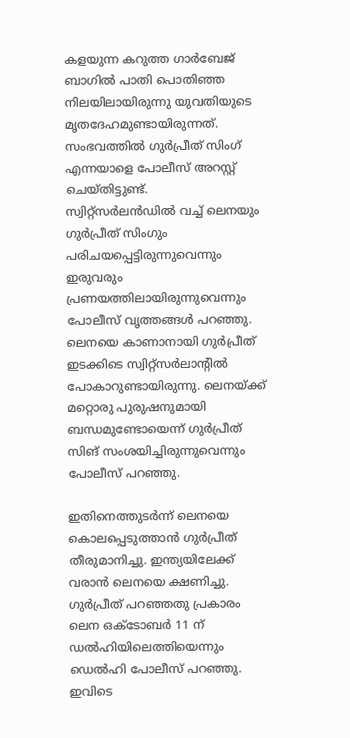കളയുന്ന കറുത്ത ഗാർബേജ് ബാഗിൽ പാതി പൊതിഞ്ഞ നിലയിലായിരുന്നു യുവതിയുടെ മൃതദേഹമുണ്ടായിരുന്നത്. സംഭവത്തിൽ ഗുർപ്രീത് സിംഗ് എന്നയാളെ പോലീസ് അറസ്റ്റ് ചെയ്തിട്ടുണ്ട്.
സ്വിറ്റ്സർലൻഡിൽ വച്ച് ലെനയും ഗുർപ്രീത് സിംഗും പരിചയപ്പെട്ടിരുന്നുവെന്നും ഇരുവരും പ്രണയത്തിലായിരുന്നുവെന്നും പോലീസ് വൃത്തങ്ങൾ പറഞ്ഞു. ലെനയെ കാണാനായി ഗുർപ്രീത് ഇടക്കിടെ സ്വിറ്റ്സർലാന്റിൽ പോകാറുണ്ടായിരുന്നു. ലെനയ്ക്ക് മറ്റൊരു പുരുഷനുമായി ബന്ധമുണ്ടോയെന്ന് ഗുർപ്രീത് സിങ് സംശയിച്ചിരുന്നുവെന്നും പോലീസ് പറഞ്ഞു.

ഇതിനെത്തുടർന്ന് ലെനയെ കൊലപ്പെടുത്താൻ ഗുർപ്രീത് തീരുമാനിച്ചു. ഇന്ത്യയിലേക്ക് വരാൻ ലെനയെ ക്ഷണിച്ചു. ഗുർപ്രീത് പറഞ്ഞതു പ്രകാരം ലെന ഒക്ടോബർ 11 ന് ഡൽഹിയിലെത്തിയെന്നും ഡെൽഹി പോലീസ് പറഞ്ഞു. ഇവിടെ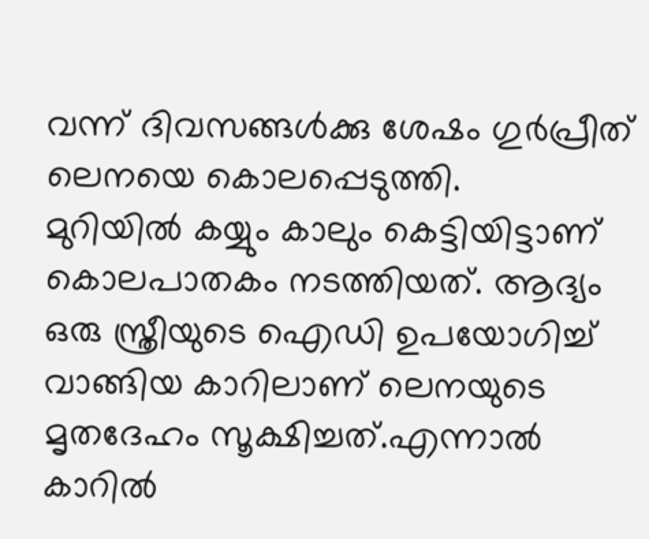വന്ന് ദിവസങ്ങൾക്കു ശേഷം ഗുർപ്രീത് ലെനയെ കൊലപ്പെടുത്തി.
മുറിയിൽ കയ്യും കാലും കെട്ടിയിട്ടാണ് കൊലപാതകം നടത്തിയത്. ആദ്യം ഒരു സ്ത്രീയുടെ ഐഡി ഉപയോഗിച്ച് വാങ്ങിയ കാറിലാണ് ലെനയുടെ മൃതദേഹം സൂക്ഷിച്ചത്.എന്നാൽ കാറിൽ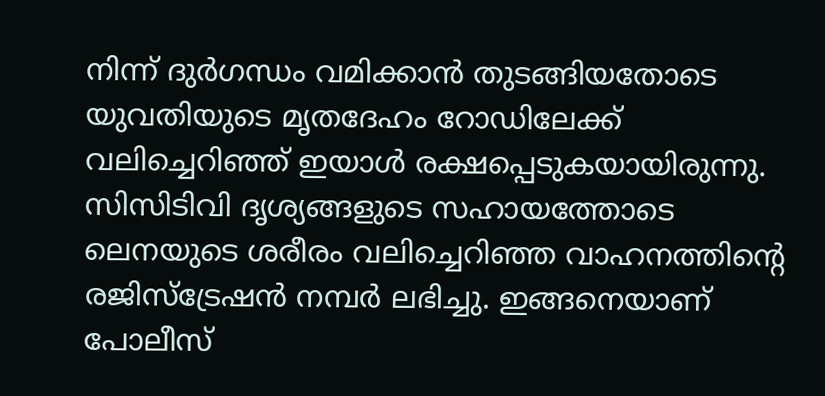നിന്ന് ദുർഗന്ധം വമിക്കാൻ തുടങ്ങിയതോടെ യുവതിയുടെ മൃതദേഹം റോഡിലേക്ക് വലിച്ചെറിഞ്ഞ് ഇയാൾ രക്ഷപ്പെടുകയായിരുന്നു.
സിസിടിവി ദൃശ്യങ്ങളുടെ സഹായത്തോടെ ലെനയുടെ ശരീരം വലിച്ചെറിഞ്ഞ വാഹനത്തിന്റെ രജിസ്ട്രേഷൻ നമ്പർ ലഭിച്ചു. ഇങ്ങനെയാണ് പോലീസ്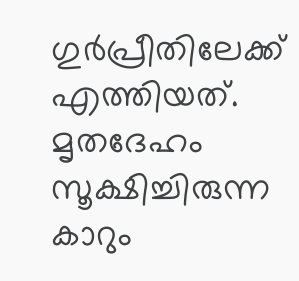ഗുർപ്രീതിലേക്ക് എത്തിയത്. മൃതദേഹം സൂക്ഷിച്ചിരുന്ന കാറും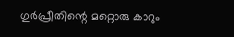ഗുർപ്രീതിന്റെ മറ്റൊരു കാറും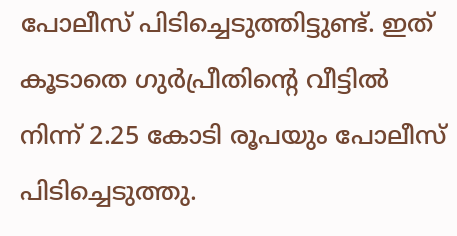പോലീസ് പിടിച്ചെടുത്തിട്ടുണ്ട്. ഇത് കൂടാതെ ഗുർപ്രീതിന്റെ വീട്ടിൽ നിന്ന് 2.25 കോടി രൂപയും പോലീസ് പിടിച്ചെടുത്തു.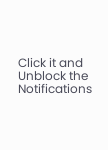Click it and Unblock the Notifications